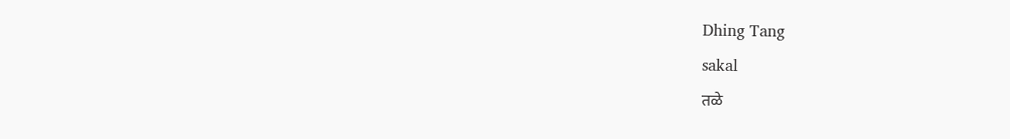Dhing Tang
sakal
तळे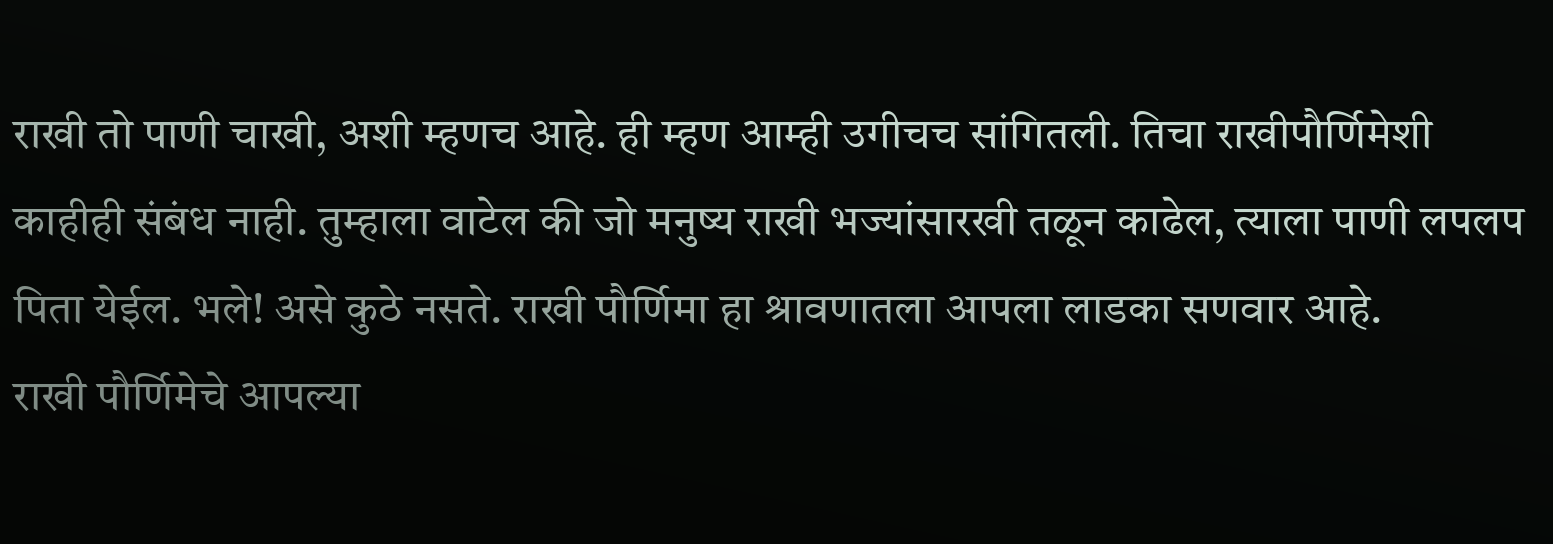राखी तो पाणी चाखी, अशी म्हणच आहे. ही म्हण आम्ही उगीचच सांगितली. तिचा राखीपौर्णिमेशी काहीही संबंध नाही. तुम्हाला वाटेल की जो मनुष्य राखी भज्यांसारखी तळून काढेल, त्याला पाणी लपलप पिता येईल. भले! असे कुठे नसते. राखी पौर्णिमा हा श्रावणातला आपला लाडका सणवार आहे.
राखी पौर्णिमेचे आपल्या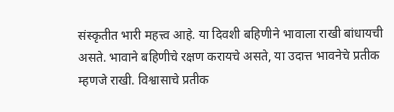संस्कृतीत भारी महत्त्व आहे. या दिवशी बहिणीने भावाला राखी बांधायची असते. भावाने बहिणीचे रक्षण करायचे असते, या उदात्त भावनेचे प्रतीक म्हणजे राखी. विश्वासाचे प्रतीक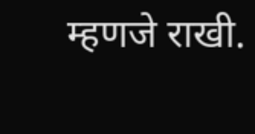म्हणजे राखी.